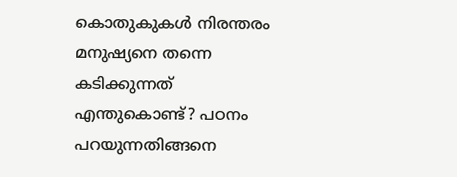കൊതുകുകള്‍ നിരന്തരം മനുഷ്യനെ തന്നെ കടിക്കുന്നത് എന്തുകൊണ്ട്? പഠനം പറയുന്നതിങ്ങനെ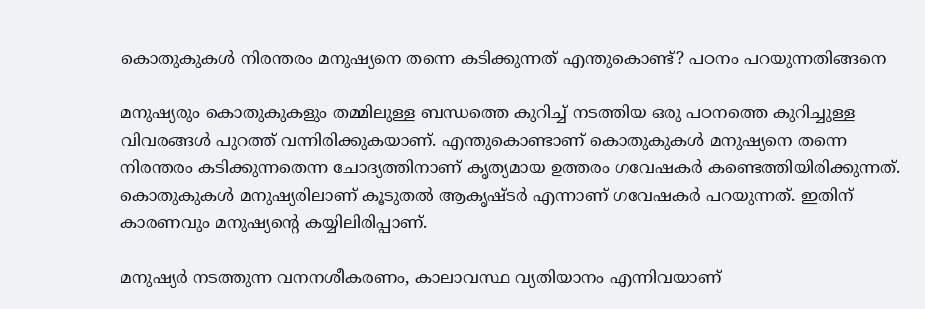കൊതുകുകള്‍ നിരന്തരം മനുഷ്യനെ തന്നെ കടിക്കുന്നത് എന്തുകൊണ്ട്? പഠനം പറയുന്നതിങ്ങനെ

മനുഷ്യരും കൊതുകുകളും തമ്മിലുള്ള ബന്ധത്തെ കുറിച്ച് നടത്തിയ ഒരു പഠനത്തെ കുറിച്ചുള്ള വിവരങ്ങള്‍ പുറത്ത് വന്നിരിക്കുകയാണ്. എന്തുകൊണ്ടാണ് കൊതുകുകള്‍ മനുഷ്യനെ തന്നെ നിരന്തരം കടിക്കുന്നതെന്ന ചോദ്യത്തിനാണ് കൃത്യമായ ഉത്തരം ഗവേഷകര്‍ കണ്ടെത്തിയിരിക്കുന്നത്. കൊതുകുകള്‍ മനുഷ്യരിലാണ് കൂടുതല്‍ ആകൃഷ്ടര്‍ എന്നാണ് ഗവേഷകര്‍ പറയുന്നത്. ഇതിന് കാരണവും മനുഷ്യന്റെ കയ്യിലിരിപ്പാണ്.

മനുഷ്യര്‍ നടത്തുന്ന വനനശീകരണം, കാലാവസ്ഥ വ്യതിയാനം എന്നിവയാണ്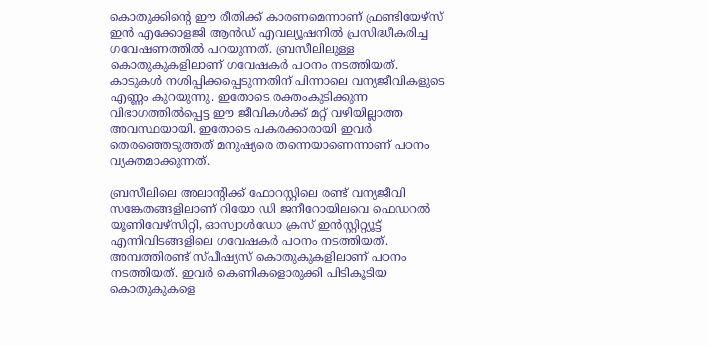കൊതുക്കിന്റെ ഈ രീതിക്ക് കാരണമെന്നാണ് ഫ്രണ്ടിയേഴ്സ് ഇന്‍ എക്കോളജി ആന്‍ഡ് എവല്യൂഷനില്‍ പ്രസിദ്ധീകരിച്ച ഗവേഷണത്തില്‍ പറയുന്നത്. ബ്രസീലിലുള്ള കൊതുകുകളിലാണ് ഗവേഷകര്‍ പഠനം നടത്തിയത്. കാടുകള്‍ നശിപ്പിക്കപ്പെടുന്നതിന് പിന്നാലെ വന്യജീവികളുടെ എണ്ണം കുറയുന്നു. ഇതോടെ രക്തംകുടിക്കുന്ന വിഭാഗത്തില്‍പ്പെട്ട ഈ ജീവികള്‍ക്ക് മറ്റ് വഴിയില്ലാത്ത അവസ്ഥയായി. ഇതോടെ പകരക്കാരായി ഇവര്‍ തെരഞ്ഞെടുത്തത് മനുഷ്യരെ തന്നെയാണെന്നാണ് പഠനം വ്യക്തമാക്കുന്നത്.

ബ്രസീലിലെ അലാന്റിക്ക് ഫോറസ്റ്റിലെ രണ്ട് വന്യജീവി സങ്കേതങ്ങളിലാണ് റിയോ ഡി ജനീറോയിലവെ ഫെഡറല്‍ യൂണിവേഴ്സിറ്റി, ഓസ്വാള്‍ഡോ ക്രസ് ഇന്‍സ്റ്റിറ്റ്യൂട്ട് എന്നിവിടങ്ങളിലെ ഗവേഷകര്‍ പഠനം നടത്തിയത്. അമ്പത്തിരണ്ട് സ്പീഷ്യസ് കൊതുകുകളിലാണ് പഠനം നടത്തിയത്. ഇവര്‍ കെണികളൊരുക്കി പിടികൂടിയ കൊതുകുകളെ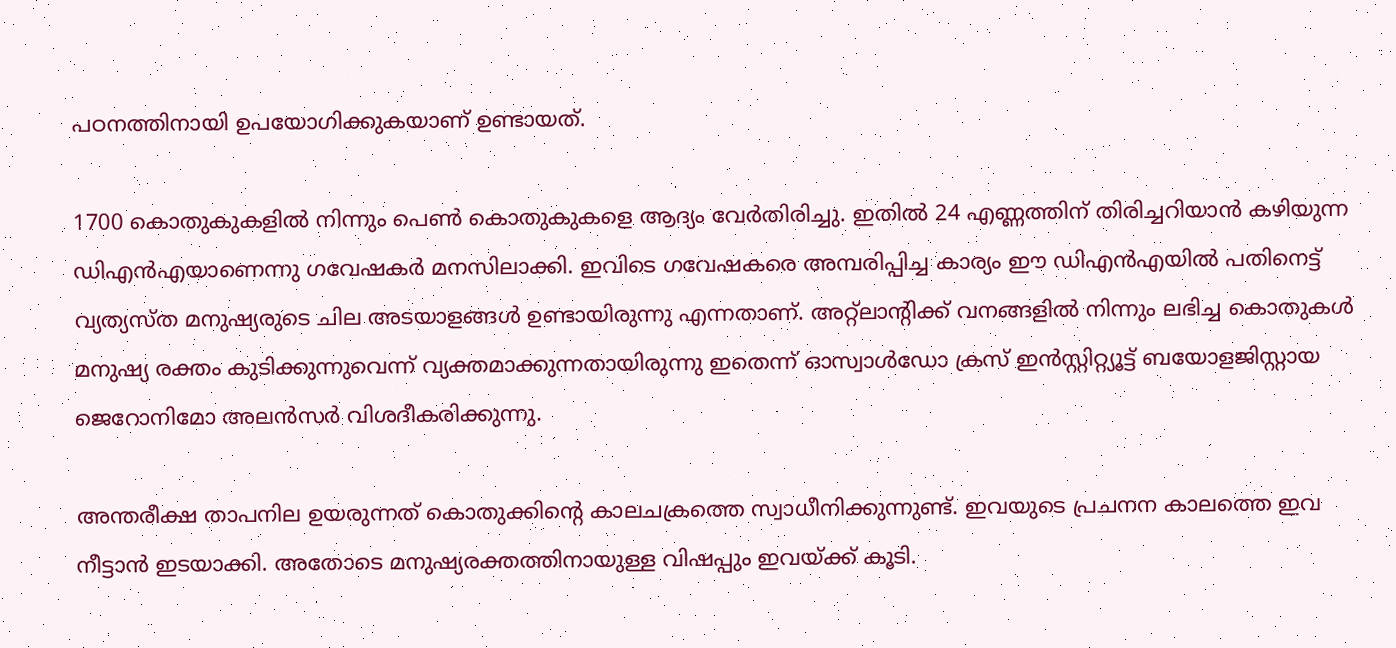പഠനത്തിനായി ഉപയോഗിക്കുകയാണ് ഉണ്ടായത്.

1700 കൊതുകുകളില്‍ നിന്നും പെണ്‍ കൊതുകുകളെ ആദ്യം വേര്‍തിരിച്ചു. ഇതില്‍ 24 എണ്ണത്തിന് തിരിച്ചറിയാന്‍ കഴിയുന്ന ഡിഎന്‍എയാണെന്നു ഗവേഷകര്‍ മനസിലാക്കി. ഇവിടെ ഗവേഷകരെ അമ്പരിപ്പിച്ച കാര്യം ഈ ഡിഎന്‍എയില്‍ പതിനെട്ട് വ്യത്യസ്ത മനുഷ്യരുടെ ചില അടയാളങ്ങള്‍ ഉണ്ടായിരുന്നു എന്നതാണ്. അറ്റ്ലാന്റിക്ക് വനങ്ങളില്‍ നിന്നും ലഭിച്ച കൊതുകള്‍ മനുഷ്യ രക്തം കുടിക്കുന്നുവെന്ന് വ്യക്തമാക്കുന്നതായിരുന്നു ഇതെന്ന് ഓസ്വാള്‍ഡോ ക്രസ് ഇന്‍സ്റ്റിറ്റ്യൂട്ട് ബയോളജിസ്റ്റായ ജെറോനിമോ അലന്‍സര്‍ വിശദീകരിക്കുന്നു.

അന്തരീക്ഷ താപനില ഉയരുന്നത് കൊതുക്കിന്റെ കാലചക്രത്തെ സ്വാധീനിക്കുന്നുണ്ട്. ഇവയുടെ പ്രചനന കാലത്തെ ഇവ നീട്ടാന്‍ ഇടയാക്കി. അതോടെ മനുഷ്യരക്തത്തിനായുള്ള വിഷപ്പും ഇവയ്ക്ക് കൂടി.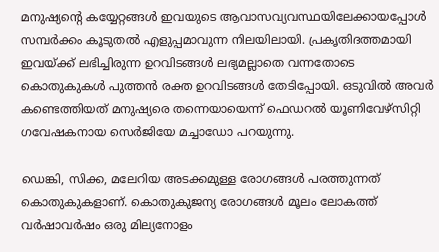മനുഷ്യന്റെ കയ്യേറ്റങ്ങള്‍ ഇവയുടെ ആവാസവ്യവസ്ഥയിലേക്കായപ്പോള്‍ സമ്പര്‍ക്കം കൂടുതല്‍ എളുപ്പമാവുന്ന നിലയിലായി. പ്രകൃതിദത്തമായി ഇവയ്ക്ക് ലഭിച്ചിരുന്ന ഉറവിടങ്ങള്‍ ലഭ്യമല്ലാതെ വന്നതോടെ കൊതുകുകള്‍ പുത്തന്‍ രക്ത ഉറവിടങ്ങള്‍ തേടിപ്പോയി. ഒടുവില്‍ അവര്‍ കണ്ടെത്തിയത് മനുഷ്യരെ തന്നെയായെന്ന് ഫെഡറല്‍ യൂണിവേഴ്സിറ്റി ഗവേഷകനായ സെര്‍ജിയേ മച്ചാഡോ പറയുന്നു.

ഡെങ്കി, സിക്ക, മലേറിയ അടക്കമുള്ള രോഗങ്ങള്‍ പരത്തുന്നത് കൊതുകുകളാണ്. കൊതുകുജന്യ രോഗങ്ങള്‍ മൂലം ലോകത്ത് വര്‍ഷാവര്‍ഷം ഒരു മില്യനോളം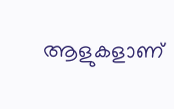ആളുകളാണ്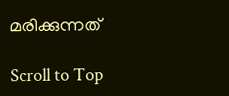മരിക്കുന്നത്

Scroll to Top